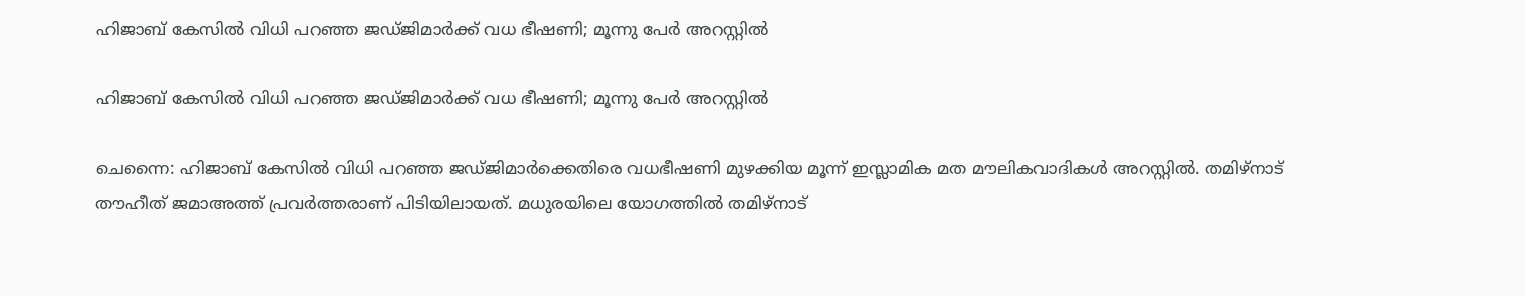ഹിജാബ് കേസില്‍ വിധി പറഞ്ഞ ജഡ്ജിമാര്‍ക്ക് വധ ഭീഷണി; മൂന്നു പേര്‍ അറസ്റ്റില്‍

ഹിജാബ് കേസില്‍ വിധി പറഞ്ഞ ജഡ്ജിമാര്‍ക്ക് വധ ഭീഷണി; മൂന്നു പേര്‍ അറസ്റ്റില്‍

ചെന്നൈ: ഹിജാബ് കേസില്‍ വിധി പറഞ്ഞ ജഡ്ജിമാര്‍ക്കെതിരെ വധഭീഷണി മുഴക്കിയ മൂന്ന് ഇസ്ലാമിക മത മൗലികവാദികള്‍ അറസ്റ്റില്‍. തമിഴ്‌നാട് തൗഹീത് ജമാഅത്ത് പ്രവര്‍ത്തരാണ് പിടിയിലായത്. മധുരയിലെ യോഗത്തില്‍ തമിഴ്നാട്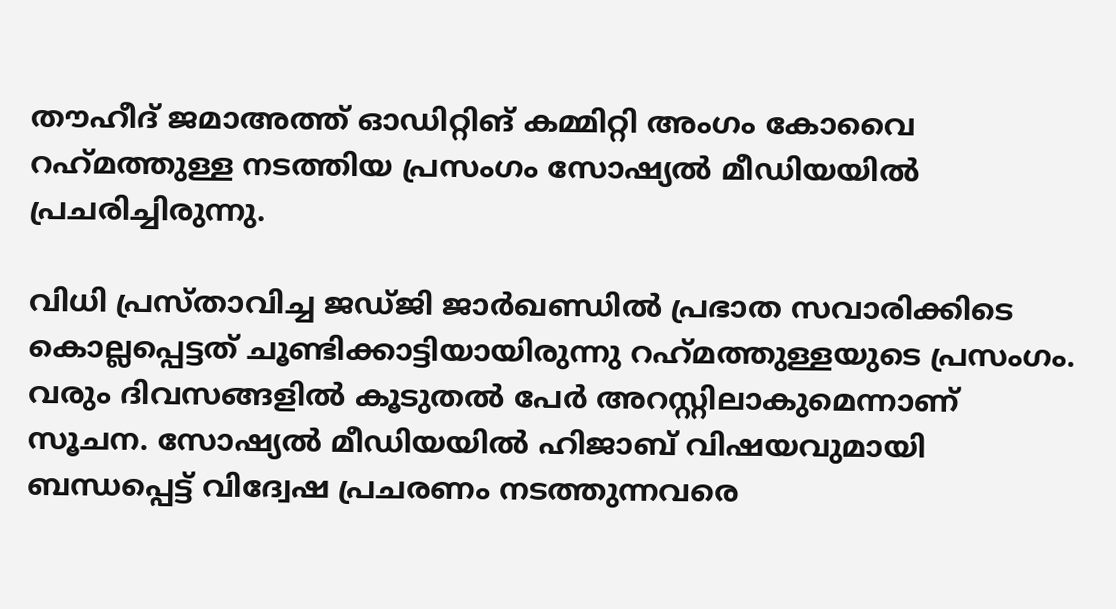തൗഹീദ് ജമാഅത്ത് ഓഡിറ്റിങ് കമ്മിറ്റി അംഗം കോവൈ റഹ്‌മത്തുള്ള നടത്തിയ പ്രസംഗം സോഷ്യല്‍ മീഡിയയില്‍ പ്രചരിച്ചിരുന്നു.

വിധി പ്രസ്താവിച്ച ജഡ്ജി ജാര്‍ഖണ്ഡില്‍ പ്രഭാത സവാരിക്കിടെ കൊല്ലപ്പെട്ടത് ചൂണ്ടിക്കാട്ടിയായിരുന്നു റഹ്‌മത്തുള്ളയുടെ പ്രസംഗം. വരും ദിവസങ്ങളില്‍ കൂടുതല്‍ പേര്‍ അറസ്റ്റിലാകുമെന്നാണ് സൂചന. സോഷ്യല്‍ മീഡിയയില്‍ ഹിജാബ് വിഷയവുമായി ബന്ധപ്പെട്ട് വിദ്വേഷ പ്രചരണം നടത്തുന്നവരെ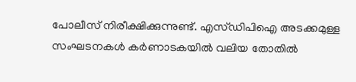പോലീസ് നിരീക്ഷിക്കുന്നുണ്ട്. എസ്ഡിപിഐ അടക്കമുള്ള സംഘടനകള്‍ കര്‍ണാടകയില്‍ വലിയ തോതില്‍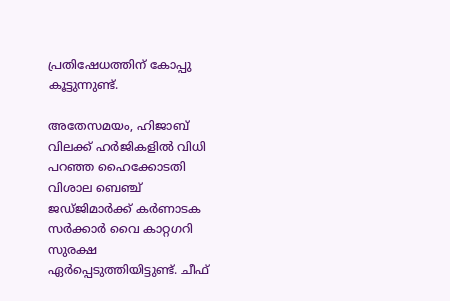പ്രതിഷേധത്തിന് കോപ്പു കൂട്ടുന്നുണ്ട്.

അതേസമയം, ഹിജാബ് വിലക്ക് ഹര്‍ജികളില്‍ വിധി പറഞ്ഞ ഹൈക്കോടതി വിശാല ബെഞ്ച് ജഡ്ജിമാര്‍ക്ക് കര്‍ണാടക സര്‍ക്കാര്‍ വൈ കാറ്റഗറി സുരക്ഷ ഏര്‍പ്പെടുത്തിയിട്ടുണ്ട്. ചീഫ്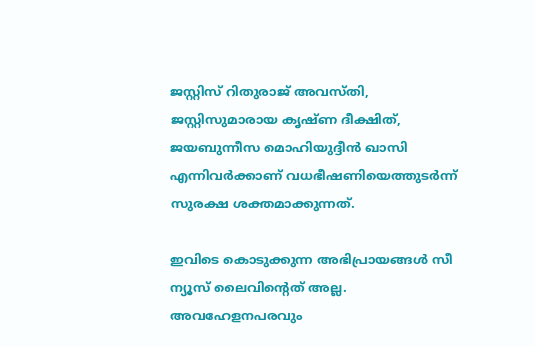ജസ്റ്റിസ് റിതുരാജ് അവസ്തി, ജസ്റ്റിസുമാരായ കൃഷ്ണ ദീക്ഷിത്, ജയബുന്നീസ മൊഹിയുദ്ദീന്‍ ഖാസി എന്നിവര്‍ക്കാണ് വധഭീഷണിയെത്തുടര്‍ന്ന് സുരക്ഷ ശക്തമാക്കുന്നത്.

ഇവിടെ കൊടുക്കുന്ന അഭിപ്രായങ്ങള്‍ സീ ന്യൂസ് ലൈവിന്റെത് അല്ല. അവഹേളനപരവും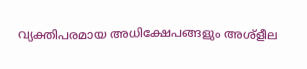വ്യക്തിപരമായ അധിക്ഷേപങ്ങളും അശ്‌ളീല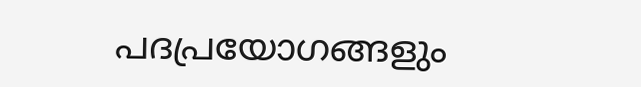പദപ്രയോഗങ്ങളും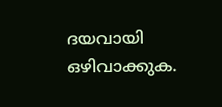ദയവായി ഒഴിവാക്കുക.